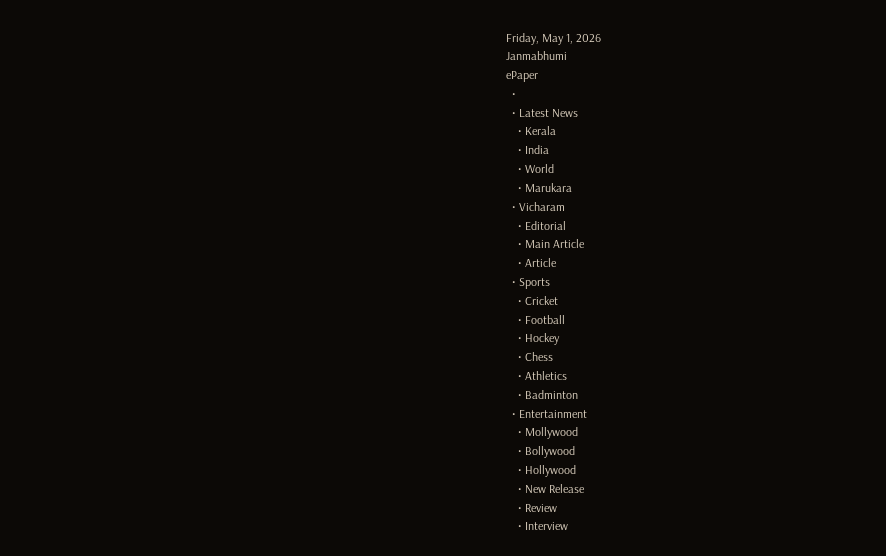Friday, May 1, 2026
Janmabhumi
ePaper
  •
  • Latest News
    • Kerala
    • India
    • World
    • Marukara
  • Vicharam
    • Editorial
    • Main Article
    • Article
  • Sports
    • Cricket
    • Football
    • Hockey
    • Chess
    • Athletics
    • Badminton
  • Entertainment
    • Mollywood
    • Bollywood
    • Hollywood
    • New Release
    • Review
    • Interview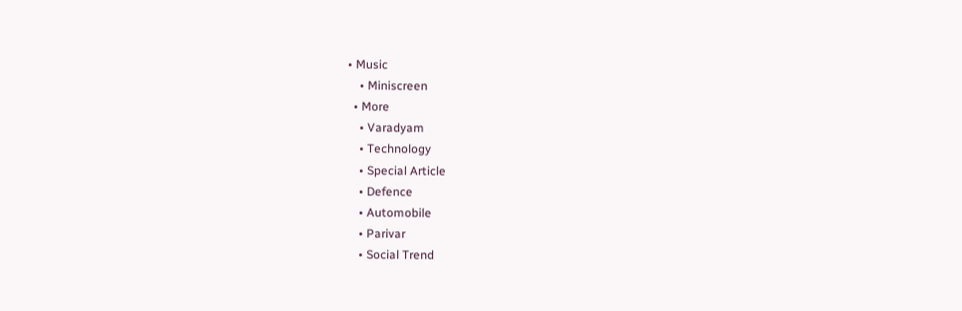• Music
    • Miniscreen
  • More
    • Varadyam
    • Technology
    • Special Article
    • Defence
    • Automobile
    • Parivar
    • Social Trend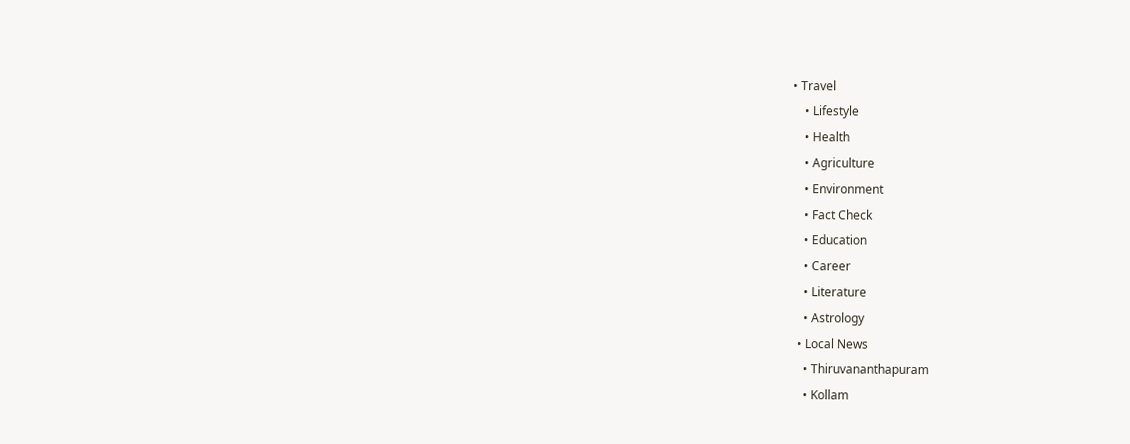• Travel
    • Lifestyle
    • Health
    • Agriculture
    • Environment
    • Fact Check
    • Education
    • Career
    • Literature
    • Astrology
  • Local News
    • Thiruvananthapuram
    • Kollam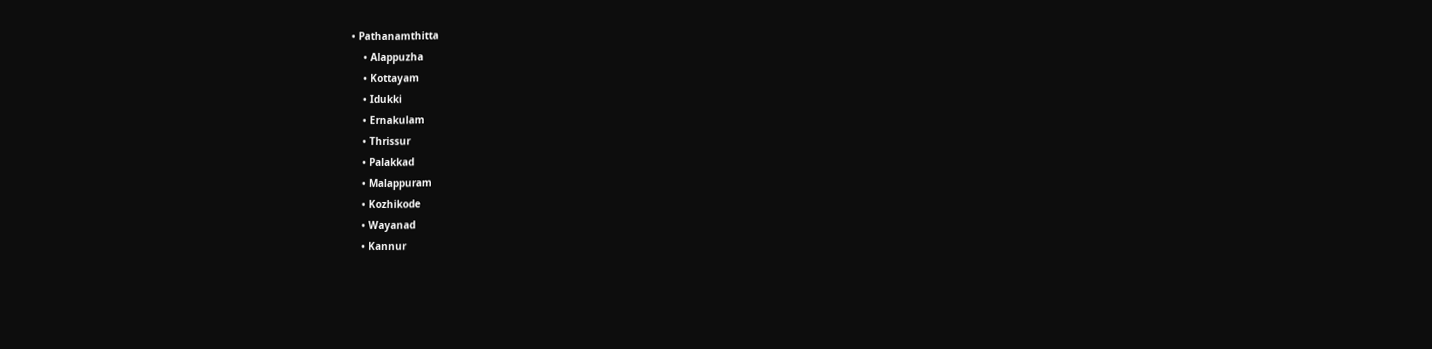• Pathanamthitta
    • Alappuzha
    • Kottayam
    • Idukki
    • Ernakulam
    • Thrissur
    • Palakkad
    • Malappuram
    • Kozhikode
    • Wayanad
    • Kannur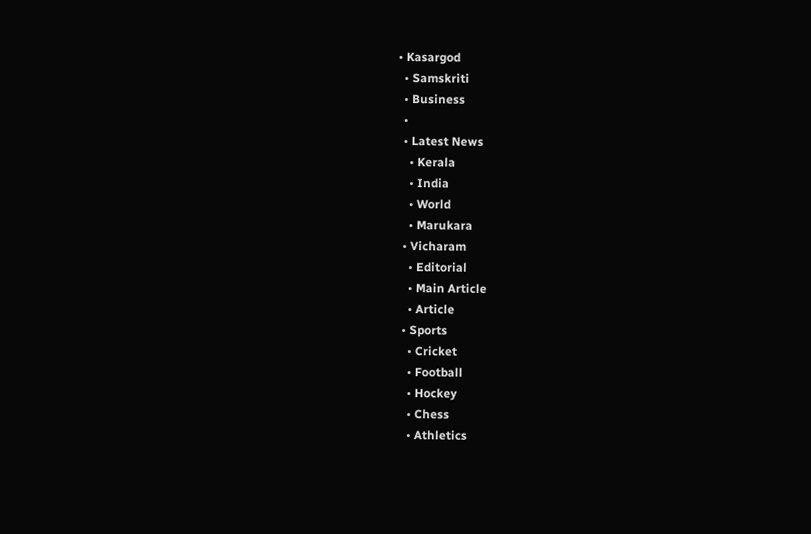• Kasargod
  • Samskriti
  • Business
  •
  • Latest News
    • Kerala
    • India
    • World
    • Marukara
  • Vicharam
    • Editorial
    • Main Article
    • Article
  • Sports
    • Cricket
    • Football
    • Hockey
    • Chess
    • Athletics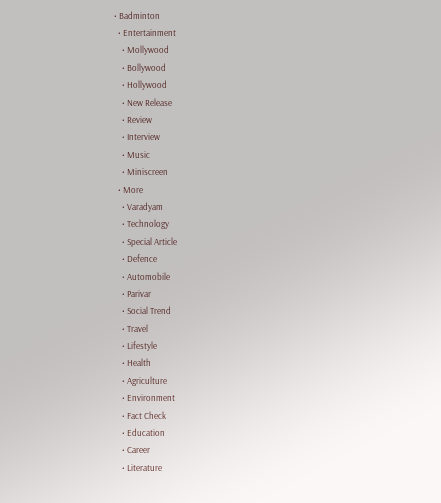• Badminton
  • Entertainment
    • Mollywood
    • Bollywood
    • Hollywood
    • New Release
    • Review
    • Interview
    • Music
    • Miniscreen
  • More
    • Varadyam
    • Technology
    • Special Article
    • Defence
    • Automobile
    • Parivar
    • Social Trend
    • Travel
    • Lifestyle
    • Health
    • Agriculture
    • Environment
    • Fact Check
    • Education
    • Career
    • Literature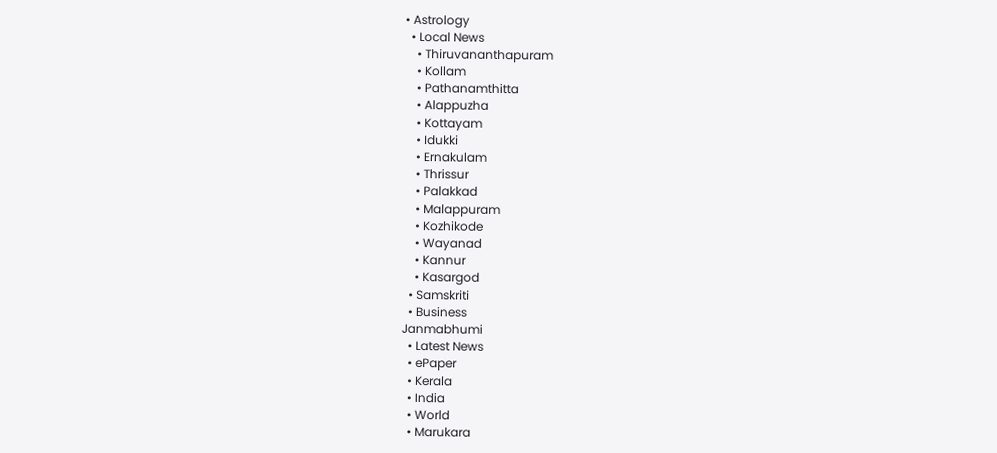• Astrology
  • Local News
    • Thiruvananthapuram
    • Kollam
    • Pathanamthitta
    • Alappuzha
    • Kottayam
    • Idukki
    • Ernakulam
    • Thrissur
    • Palakkad
    • Malappuram
    • Kozhikode
    • Wayanad
    • Kannur
    • Kasargod
  • Samskriti
  • Business
Janmabhumi
  • Latest News
  • ePaper
  • Kerala
  • India
  • World
  • Marukara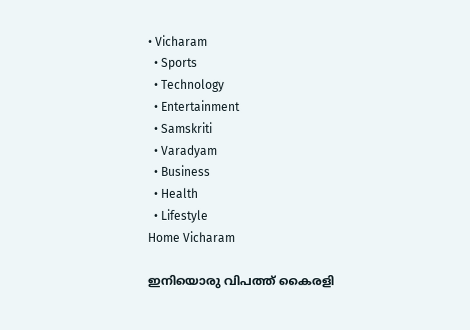• Vicharam
  • Sports
  • Technology
  • Entertainment
  • Samskriti
  • Varadyam
  • Business
  • Health
  • Lifestyle
Home Vicharam

ഇനിയൊരു വിപത്ത് കൈരളി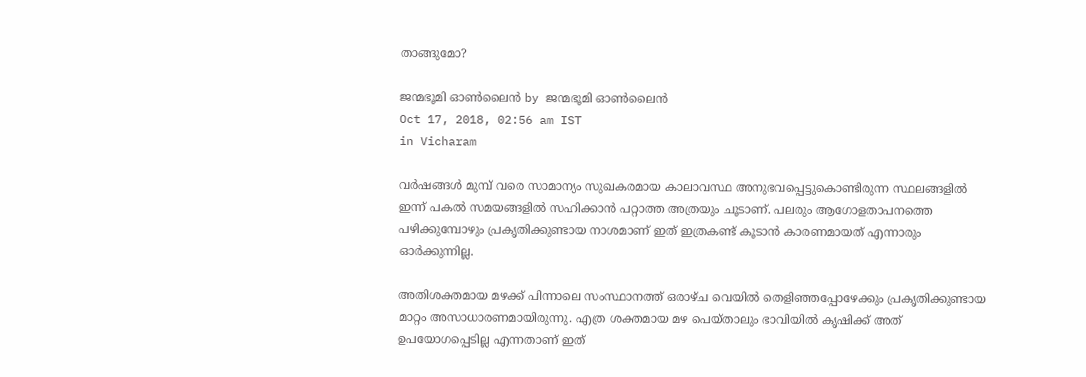താങ്ങുമോ?

ജന്മഭൂമി ഓണ്‍ലൈന്‍ by ജന്മഭൂമി ഓണ്‍ലൈന്‍
Oct 17, 2018, 02:56 am IST
in Vicharam

വര്‍ഷങ്ങള്‍ മുമ്പ് വരെ സാമാന്യം സുഖകരമായ കാലാവസ്ഥ അനുഭവപ്പെട്ടുകൊണ്ടിരുന്ന സ്ഥലങ്ങളില്‍ ഇന്ന് പകല്‍ സമയങ്ങളില്‍ സഹിക്കാന്‍ പറ്റാത്ത അത്രയും ചൂടാണ്. പലരും ആഗോളതാപനത്തെ പഴിക്കുമ്പോഴും പ്രകൃതിക്കുണ്ടായ നാശമാണ് ഇത് ഇത്രകണ്ട് കൂടാന്‍ കാരണമായത് എന്നാരും ഓര്‍ക്കുന്നില്ല.

അതിശക്തമായ മഴക്ക് പിന്നാലെ സംസ്ഥാനത്ത് ഒരാഴ്ച വെയില്‍ തെളിഞ്ഞപ്പോഴേക്കും പ്രകൃതിക്കുണ്ടായ മാറ്റം അസാധാരണമായിരുന്നു. എത്ര ശക്തമായ മഴ പെയ്താലും ഭാവിയില്‍ കൃഷിക്ക് അത് ഉപയോഗപ്പെടില്ല എന്നതാണ് ഇത്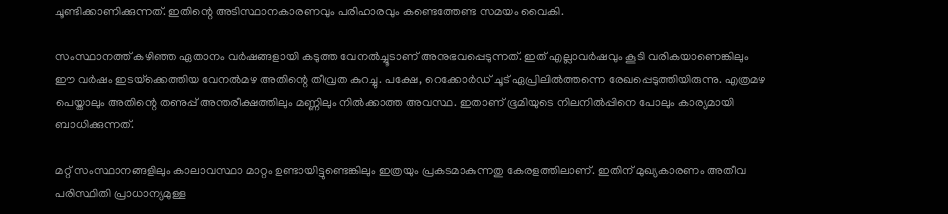ചൂണ്ടിക്കാണിക്കുന്നത്. ഇതിന്റെ അടിസ്ഥാനകാരണവും പരിഹാരവും കണ്ടെത്തേണ്ട സമയം വൈകി.

സംസ്ഥാനത്ത് കഴിഞ്ഞ ഏതാനം വര്‍ഷങ്ങളായി കടുത്ത വേനല്‍ച്ചൂടാണ് അനുഭവപ്പെടുന്നത്. ഇത് എല്ലാവര്‍ഷവും കൂടി വരികയാണെങ്കിലും ഈ വര്‍ഷം ഇടയ്‌ക്കെത്തിയ വേനല്‍മഴ അതിന്റെ തീവ്രത കുറച്ചു. പക്ഷേ, റെക്കോര്‍ഡ് ചൂട് ഏപ്രിലില്‍ത്തന്നെ രേഖപ്പെടുത്തിയിരുന്നു. എത്രമഴ പെയ്താലും അതിന്റെ തണുപ്പ് അന്തരീക്ഷത്തിലും മണ്ണിലും നില്‍ക്കാത്ത അവസ്ഥ. ഇതാണ് ഭൂമിയുടെ നിലനില്‍പ്പിനെ പോലും കാര്യമായി ബാധിക്കുന്നത്.

മറ്റ് സംസ്ഥാനങ്ങളിലും കാലാവസ്ഥാ മാറ്റം ഉണ്ടായിട്ടുണ്ടെങ്കിലും ഇത്രയും പ്രകടമാകുന്നതു കേരളത്തിലാണ്. ഇതിന് മുഖ്യകാരണം അതീവ പരിസ്ഥിതി പ്രാധാന്യമുള്ള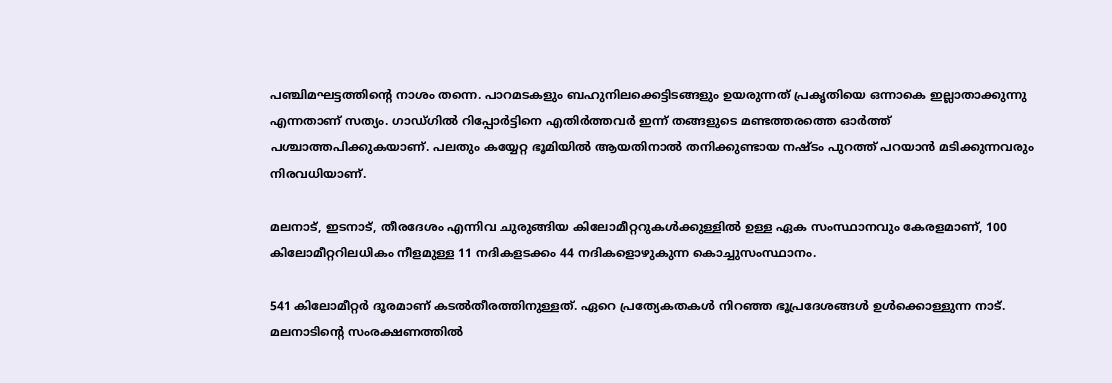പഞ്ചിമഘട്ടത്തിന്റെ നാശം തന്നെ. പാറമടകളും ബഹുനിലക്കെട്ടിടങ്ങളും ഉയരുന്നത് പ്രകൃതിയെ ഒന്നാകെ ഇല്ലാതാക്കുന്നു എന്നതാണ് സത്യം. ഗാഡ്ഗില്‍ റിപ്പോര്‍ട്ടിനെ എതിര്‍ത്തവര്‍ ഇന്ന് തങ്ങളുടെ മണ്ടത്തരത്തെ ഓര്‍ത്ത് പശ്ചാത്തപിക്കുകയാണ്. പലതും കയ്യേറ്റ ഭൂമിയില്‍ ആയതിനാല്‍ തനിക്കുണ്ടായ നഷ്ടം പുറത്ത് പറയാന്‍ മടിക്കുന്നവരും നിരവധിയാണ്.

മലനാട്, ഇടനാട്, തീരദേശം എന്നിവ ചുരുങ്ങിയ കിലോമീറ്ററുകള്‍ക്കുള്ളില്‍ ഉള്ള ഏക സംസ്ഥാനവും കേരളമാണ്, 100 കിലോമീറ്ററിലധികം നീളമുള്ള 11 നദികളടക്കം 44 നദികളൊഴുകുന്ന കൊച്ചുസംസ്ഥാനം.

541 കിലോമീറ്റര്‍ ദൂരമാണ് കടല്‍തീരത്തിനുള്ളത്. ഏറെ പ്രത്യേകതകള്‍ നിറഞ്ഞ ഭൂപ്രദേശങ്ങള്‍ ഉള്‍ക്കൊള്ളുന്ന നാട്. മലനാടിന്റെ സംരക്ഷണത്തില്‍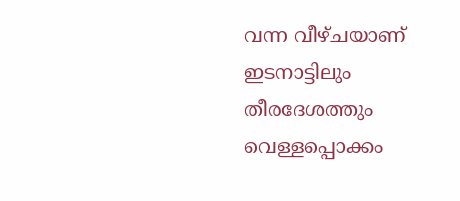വന്ന വീഴ്ചയാണ് ഇടനാട്ടിലും തീരദേശത്തും വെള്ളപ്പൊക്കം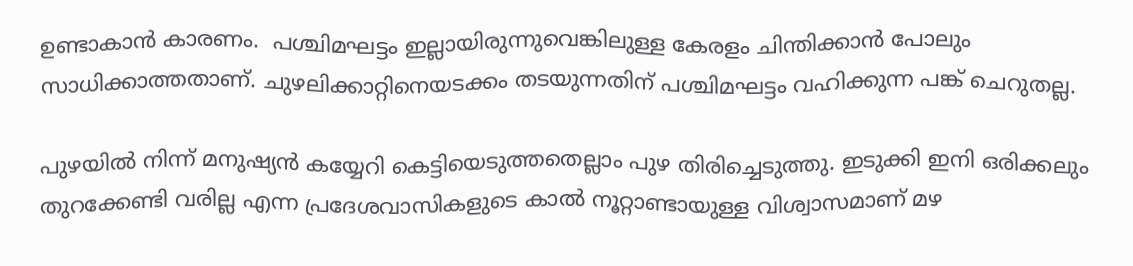ഉണ്ടാകാന്‍ കാരണം.  പശ്ചിമഘട്ടം ഇല്ലായിരുന്നുവെങ്കിലുള്ള കേരളം ചിന്തിക്കാന്‍ പോലും സാധിക്കാത്തതാണ്. ചുഴലിക്കാറ്റിനെയടക്കം തടയുന്നതിന് പശ്ചിമഘട്ടം വഹിക്കുന്ന പങ്ക് ചെറുതല്ല.

പുഴയില്‍ നിന്ന് മനുഷ്യന്‍ കയ്യേറി കെട്ടിയെടുത്തതെല്ലാം പുഴ തിരിച്ചെടുത്തു. ഇടുക്കി ഇനി ഒരിക്കലും തുറക്കേണ്ടി വരില്ല എന്ന പ്രദേശവാസികളുടെ കാല്‍ നൂറ്റാണ്ടായുള്ള വിശ്വാസമാണ് മഴ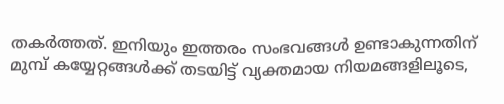തകര്‍ത്തത്. ഇനിയും ഇത്തരം സംഭവങ്ങള്‍ ഉണ്ടാകുന്നതിന് മുമ്പ് കയ്യേറ്റങ്ങള്‍ക്ക് തടയിട്ട് വ്യക്തമായ നിയമങ്ങളിലൂടെ,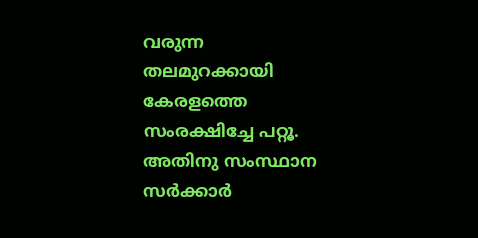വരുന്ന തലമുറക്കായി കേരളത്തെ സംരക്ഷിച്ചേ പറ്റൂ. അതിനു സംസ്ഥാന സര്‍ക്കാര്‍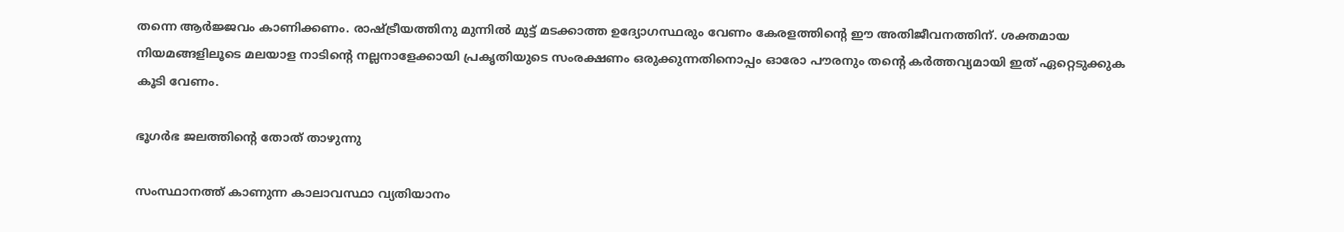തന്നെ ആര്‍ജ്ജവം കാണിക്കണം. രാഷ്‌ട്രീയത്തിനു മുന്നില്‍ മുട്ട് മടക്കാത്ത ഉദ്യോഗസ്ഥരും വേണം കേരളത്തിന്റെ ഈ അതിജീവനത്തിന്. ശക്തമായ നിയമങ്ങളിലൂടെ മലയാള നാടിന്റെ നല്ലനാളേക്കായി പ്രകൃതിയുടെ സംരക്ഷണം ഒരുക്കുന്നതിനൊപ്പം ഓരോ പൗരനും തന്റെ കര്‍ത്തവ്യമായി ഇത് ഏറ്റെടുക്കുക കൂടി വേണം.

ഭൂഗര്‍ഭ ജലത്തിന്റെ തോത് താഴുന്നു

സംസ്ഥാനത്ത് കാണുന്ന കാലാവസ്ഥാ വ്യതിയാനം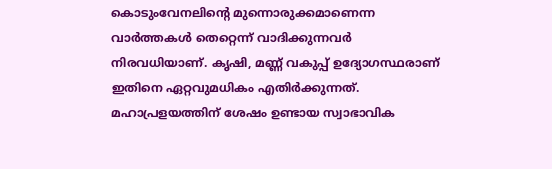കൊടുംവേനലിന്റെ മുന്നൊരുക്കമാണെന്ന വാര്‍ത്തകള്‍ തെറ്റെന്ന് വാദിക്കുന്നവര്‍ നിരവധിയാണ്. കൃഷി, മണ്ണ് വകുപ്പ് ഉദ്യോഗസ്ഥരാണ് ഇതിനെ ഏറ്റവുമധികം എതിര്‍ക്കുന്നത്. മഹാപ്രളയത്തിന് ശേഷം ഉണ്ടായ സ്വാഭാവിക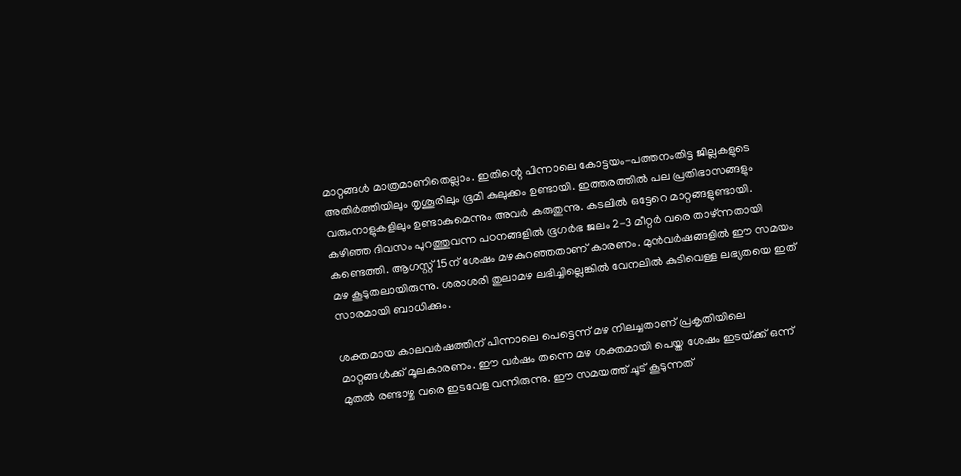മാറ്റങ്ങള്‍ മാത്രമാണിതെല്ലാം. ഇതിന്റെ പിന്നാലെ കോട്ടയം-പത്തനംതിട്ട ജില്ലകളുടെ അതിര്‍ത്തിയിലും തൃശൂരിലും ഭൂമി കുലുക്കം ഉണ്ടായി. ഇത്തരത്തില്‍ പല പ്രതിഭാസങ്ങളും വരുംനാളുകളിലും ഉണ്ടാകുമെന്നും അവര്‍ കരുതുന്നു. കടലില്‍ ഒട്ടേറെ മാറ്റങ്ങളുണ്ടായി. കഴിഞ്ഞ ദിവസം പുറത്തുവന്ന പഠനങ്ങളില്‍ ഭൂഗര്‍ഭ ജലം 2-3 മീറ്റര്‍ വരെ താഴ്ന്നതായി കണ്ടെത്തി. ആഗസ്റ്റ് 15ന് ശേഷം മഴകുറഞ്ഞതാണ് കാരണം. മുന്‍വര്‍ഷങ്ങളില്‍ ഈ സമയം മഴ കൂടുതലായിരുന്നു. ശരാശരി തുലാമഴ ലഭിച്ചില്ലെങ്കില്‍ വേനലില്‍ കുടിവെള്ള ലഭ്യതയെ ഇത് സാരമായി ബാധിക്കും.

ശക്തമായ കാലവര്‍ഷത്തിന് പിന്നാലെ പെട്ടെന്ന് മഴ നിലച്ചതാണ് പ്രകൃതിയിലെ മാറ്റങ്ങള്‍ക്ക് മൂലകാരണം. ഈ വര്‍ഷം തന്നെ മഴ ശക്തമായി പെയ്ത ശേഷം ഇടയ്‌ക്ക് ഒന്ന് മുതല്‍ രണ്ടാഴ്ച വരെ ഇടവേള വന്നിരുന്നു. ഈ സമയത്ത് ചൂട് കൂടുന്നത്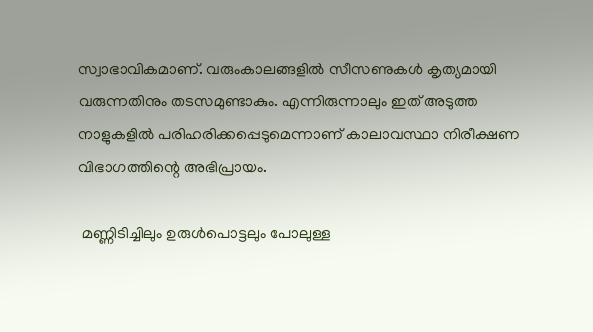സ്വാഭാവികമാണ്. വരുംകാലങ്ങളില്‍ സീസണുകള്‍ കൃത്യമായി വരുന്നതിനും തടസമുണ്ടാകും. എന്നിരുന്നാലും ഇത് അടുത്ത നാളുകളില്‍ പരിഹരിക്കപ്പെടുമെന്നാണ് കാലാവസ്ഥാ നിരീക്ഷണ വിഭാഗത്തിന്റെ അഭിപ്രായം.

 മണ്ണിടിച്ചിലും ഉരുള്‍പൊട്ടലും പോലുള്ള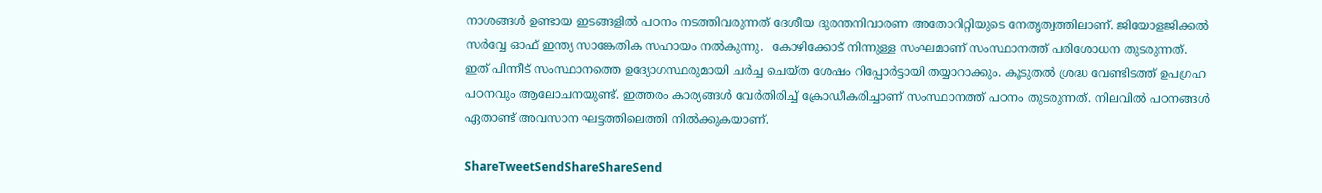നാശങ്ങള്‍ ഉണ്ടായ ഇടങ്ങളില്‍ പഠനം നടത്തിവരുന്നത് ദേശീയ ദുരന്തനിവാരണ അതോറിറ്റിയുടെ നേതൃത്വത്തിലാണ്. ജിയോളജിക്കല്‍ സര്‍വ്വേ ഓഫ് ഇന്ത്യ സാങ്കേതിക സഹായം നല്‍കുന്നു.  കോഴിക്കോട് നിന്നുള്ള സംഘമാണ് സംസ്ഥാനത്ത് പരിശോധന തുടരുന്നത്. ഇത് പിന്നീട് സംസ്ഥാനത്തെ ഉദ്യോഗസ്ഥരുമായി ചര്‍ച്ച ചെയ്ത ശേഷം റിപ്പോര്‍ട്ടായി തയ്യാറാക്കും. കൂടുതല്‍ ശ്രദ്ധ വേണ്ടിടത്ത് ഉപഗ്രഹ പഠനവും ആലോചനയുണ്ട്. ഇത്തരം കാര്യങ്ങള്‍ വേര്‍തിരിച്ച് ക്രോഡീകരിച്ചാണ് സംസ്ഥാനത്ത് പഠനം തുടരുന്നത്. നിലവില്‍ പഠനങ്ങള്‍ ഏതാണ്ട് അവസാന ഘട്ടത്തിലെത്തി നില്‍ക്കുകയാണ്.

ShareTweetSendShareShareSend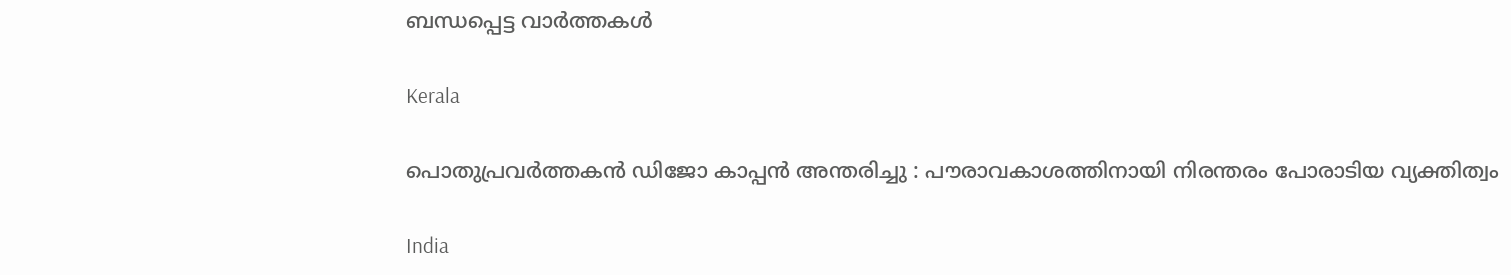ബന്ധപ്പെട്ട വാര്‍ത്തകള്‍

Kerala

പൊതുപ്രവർത്തകൻ ഡിജോ കാപ്പൻ അന്തരിച്ചു : പൗരാവകാശത്തിനായി നിരന്തരം പോരാടിയ വ്യക്തിത്വം

India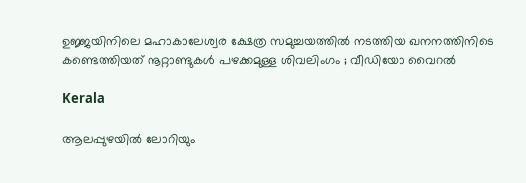ഉജ്ജയിനിലെ മഹാകാലേശ്വര ക്ഷേത്ര സമുച്ചയത്തിൽ നടത്തിയ ഖനനത്തിനിടെ കണ്ടെത്തിയത് നൂറ്റാണ്ടുകൾ പഴക്കമുള്ള ശിവലിംഗം ; വീഡിയോ വൈറൽ

Kerala

ആലപ്പുഴയിൽ ലോറിയും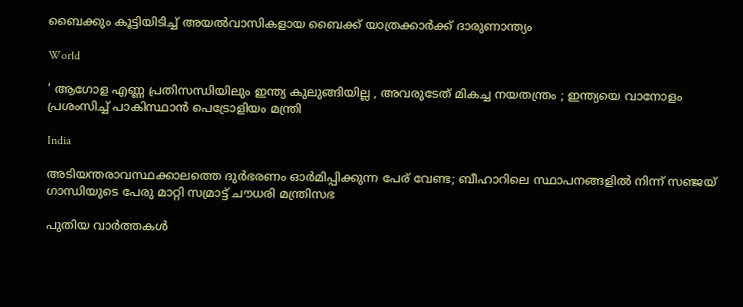ബൈക്കും കൂട്ടിയിടിച്ച് അയൽവാസികളായ ബൈക്ക് യാത്രക്കാർക്ക് ദാരുണാന്ത്യം

World

‘ ആഗോള എണ്ണ പ്രതിസന്ധിയിലും ഇന്ത്യ കുലുങ്ങിയില്ല , അവരുടേത് മികച്ച നയതന്ത്രം ; ഇന്ത്യയെ വാനോളം പ്രശംസിച്ച് പാകിസ്ഥാൻ പെട്രോളിയം മന്ത്രി

India

അടിയന്തരാവസ്ഥക്കാലത്തെ ദുർഭരണം ഓർമിപ്പിക്കുന്ന പേര് വേണ്ട; ബീഹാറിലെ സ്ഥാപനങ്ങളിൽ നിന്ന് സഞ്ജയ് ഗാന്ധിയുടെ പേരു മാറ്റി സമ്രാട്ട് ചൗധരി മന്ത്രിസഭ

പുതിയ വാര്‍ത്തകള്‍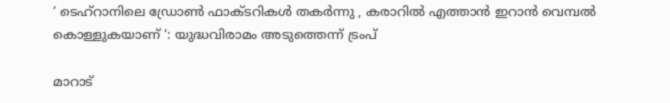‘ ടെഹ്‌റാനിലെ ഡ്രോൺ ഫാക്ടറികൾ തകർന്നു , കരാറിൽ എത്താൻ ഇറാൻ വെമ്പൽ കൊള്ളുകയാണ് ‘: യുദ്ധവിരാമം അടുത്തെന്ന് ട്രംപ്

മാറാട്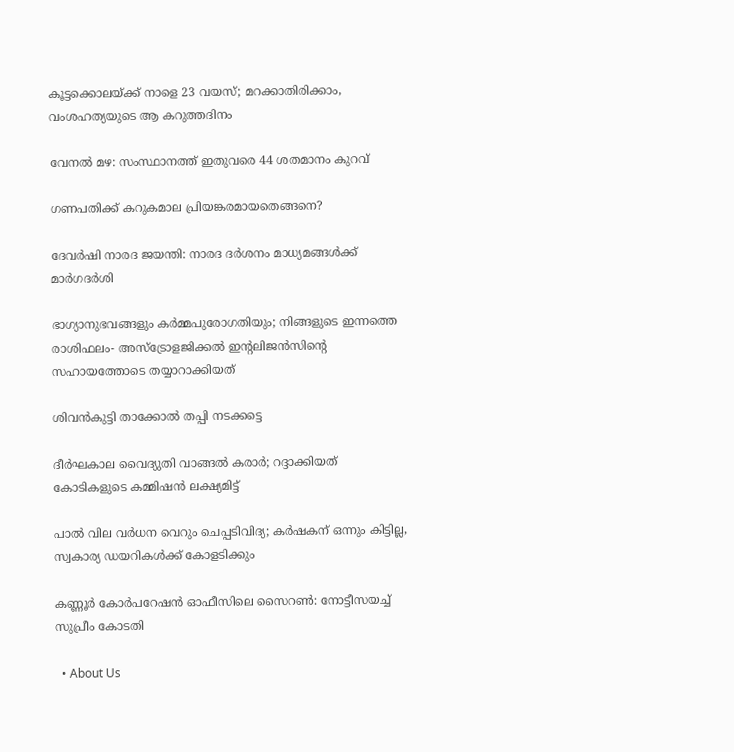കൂട്ടക്കൊലയ്‌ക്ക് നാളെ 23 വയസ്; മറക്കാതിരിക്കാം, വംശഹത്യയുടെ ആ കറുത്തദിനം

വേനല്‍ മഴ: സംസ്ഥാനത്ത് ഇതുവരെ 44 ശതമാനം കുറവ്

ഗണപതിക്ക് കറുകമാല പ്രിയങ്കരമായതെങ്ങനെ?

ദേവര്‍ഷി നാരദ ജയന്തി: നാരദ ദര്‍ശനം മാധ്യമങ്ങള്‍ക്ക് മാര്‍ഗദര്‍ശി

ഭാഗ്യാനുഭവങ്ങളും കർമ്മപുരോഗതിയും; നിങ്ങളുടെ ഇന്നത്തെ രാശിഫലം- അസ്ട്രോളജിക്കൽ ഇന്റലിജൻസിന്റെ സഹായത്തോടെ തയ്യാറാക്കിയത്

ശിവന്‍കുട്ടി താക്കോല്‍ തപ്പി നടക്കട്ടെ

ദീര്‍ഘകാല വൈദ്യുതി വാങ്ങല്‍ കരാര്‍; റദ്ദാക്കിയത് കോടികളുടെ കമ്മിഷന്‍ ലക്ഷ്യമിട്ട്

പാല്‍ വില വര്‍ധന വെറും ചെപ്പടിവിദ്യ; കര്‍ഷകന് ഒന്നും കിട്ടില്ല, സ്വകാര്യ ഡയറികള്‍ക്ക് കോളടിക്കും

കണ്ണൂര്‍ കോര്‍പറേഷന്‍ ഓഫീസിലെ സൈറണ്‍: നോട്ടീസയച്ച് സുപ്രീം കോടതി

  • About Us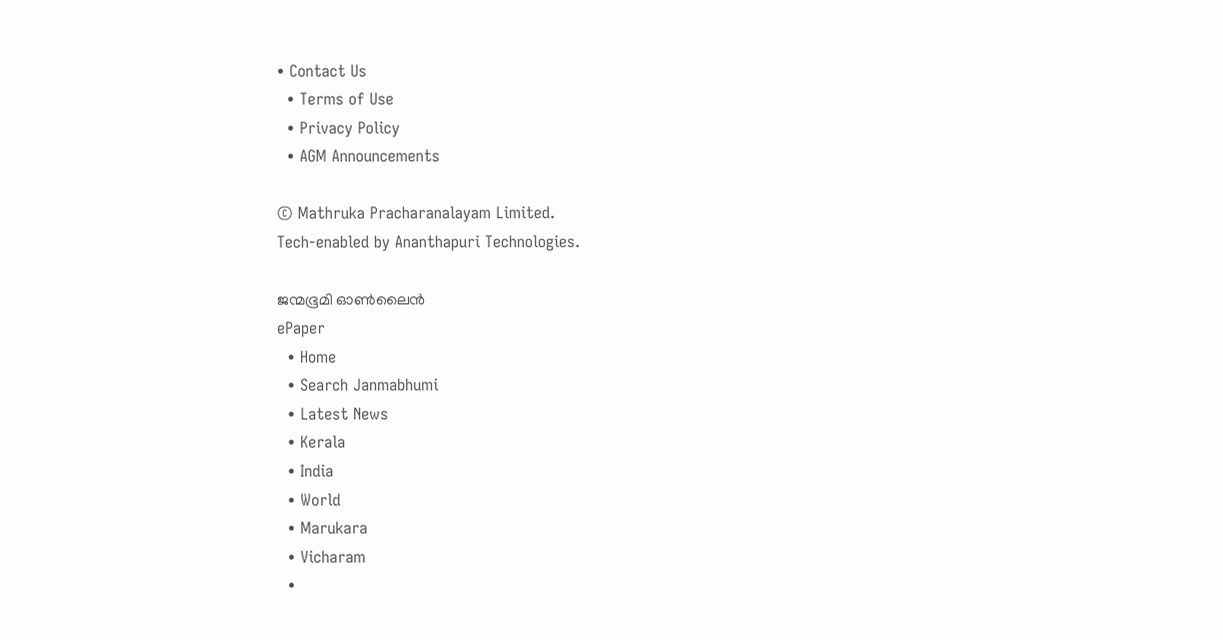• Contact Us
  • Terms of Use
  • Privacy Policy
  • AGM Announcements

© Mathruka Pracharanalayam Limited.
Tech-enabled by Ananthapuri Technologies.

ജന്മഭൂമി ഓണ്‍ലൈന്‍
ePaper
  • Home
  • Search Janmabhumi
  • Latest News
  • Kerala
  • India
  • World
  • Marukara
  • Vicharam
  •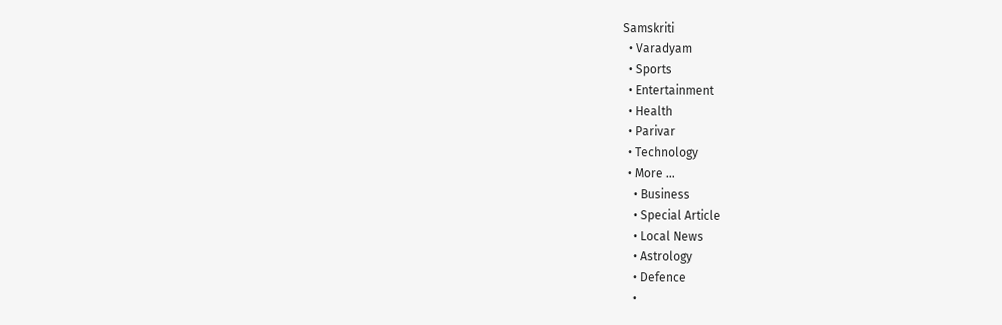Samskriti
  • Varadyam
  • Sports
  • Entertainment
  • Health
  • Parivar
  • Technology
  • More …
    • Business
    • Special Article
    • Local News
    • Astrology
    • Defence
    •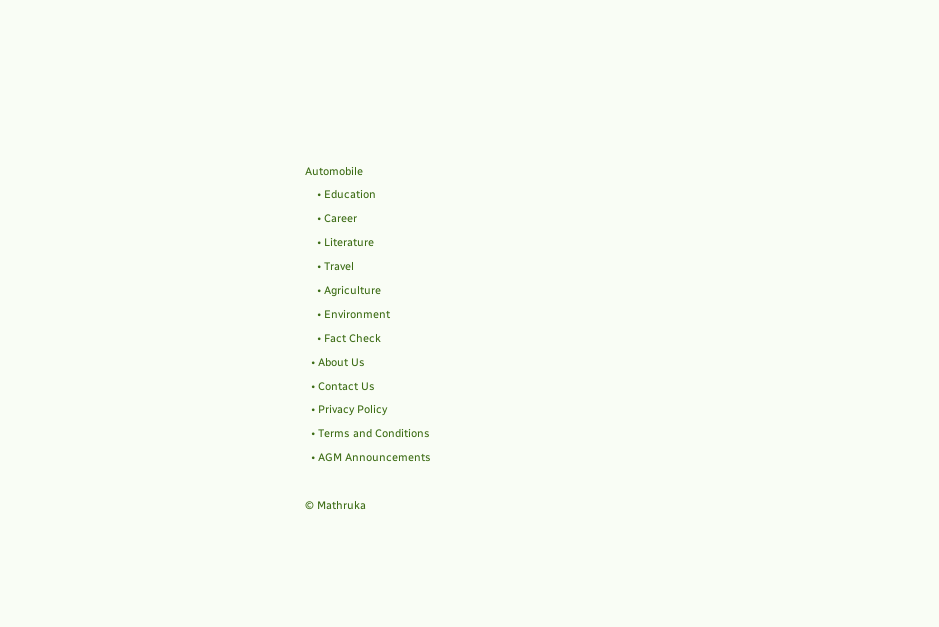Automobile
    • Education
    • Career
    • Literature
    • Travel
    • Agriculture
    • Environment
    • Fact Check
  • About Us
  • Contact Us
  • Privacy Policy
  • Terms and Conditions
  • AGM Announcements

© Mathruka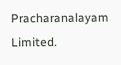Pracharanalayam Limited.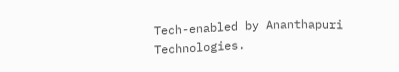Tech-enabled by Ananthapuri Technologies.